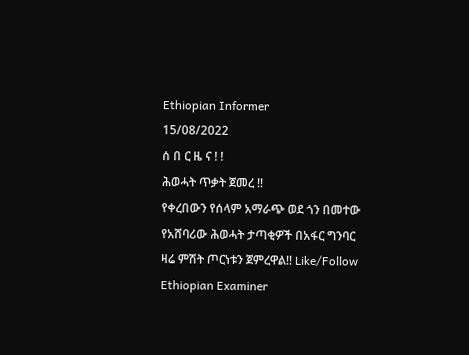Ethiopian Informer
15/08/2022
ሰ በ ር ዜ ና ! !
ሕወሓት ጥቃት ጀመረ !!
የቀረበውን የሰላም አማራጭ ወደ ጎን በመተው የአሸባሪው ሕወሓት ታጣቂዎች በአፋር ግንባር ዛሬ ምሽት ጦርነቱን ጀምረዋል!! Like/Follow Ethiopian Examiner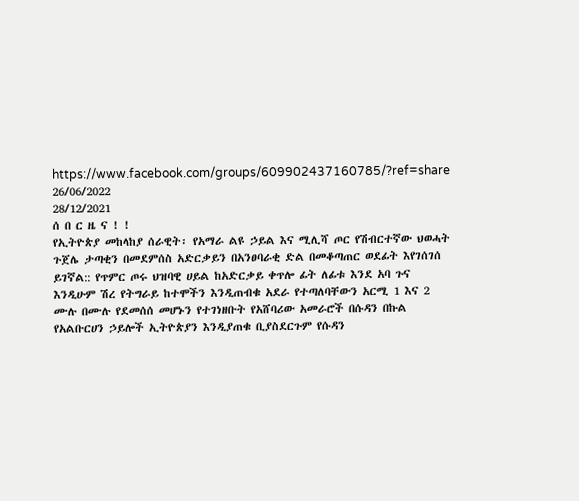https://www.facebook.com/groups/609902437160785/?ref=share
26/06/2022
28/12/2021
ሰ በ ር ዜ ና ! !
የኢትዮጵያ መከላከያ ሰራዊት፡ የአማራ ልዩ ኃይል እና ሚሊሻ ጦር የሽብርተኛው ህወሓት ጉጀሌ ታጣቂን በመደምሰስ አድርቃይን በአንፀባራቂ ድል በመቆጣጠር ወደፊት እየገሰገሰ ይገኛል:: የጥምር ጦሩ ህዝባዊ ሀይል ከአድርቃይ ቀጥሎ ፊት ለፊቱ እንደ አባ ጉና እንዲሁም ሽረ የትግራይ ከተሞችን እንዲጠብቁ አደራ የተጣለባቸውን አርሚ 1 እና 2 ሙሉ በሙሉ የደመሰሰ መሆኑን የተገነዘቡት የአሸባሪው አመራሮች በሱዳን በኩል የአልቡርሀን ኃይሎች ኢትዮጵያን እንዲያጠቁ ቢያስደርጉም የሱዳን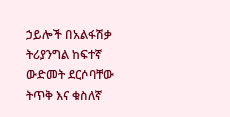ኃይሎች በአልፋሽቃ ትሪያንግል ከፍተኛ ውድመት ደርሶባቸው ትጥቅ እና ቁስለኛ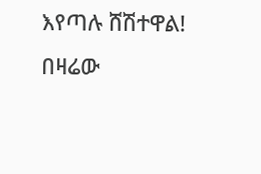እየጣሉ ሸሽተዋል! በዛሬው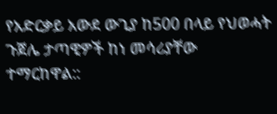የአድርቃይ አውደ ውጊያ ከ500 በላይ የህወሓት ጉጀሌ ታጣዊዎች ከነ መሳሪያቸው ተማርከዋል::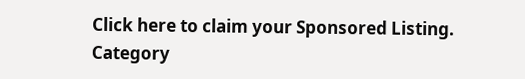Click here to claim your Sponsored Listing.
Category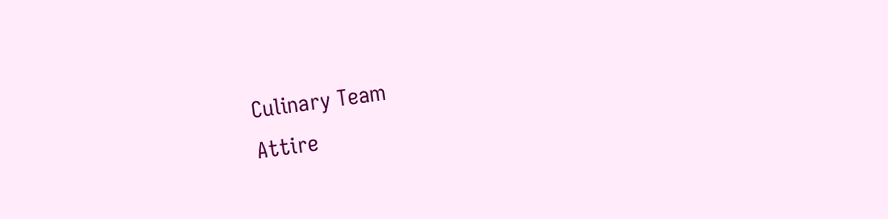Culinary Team
Attire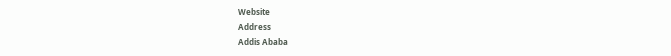Website
Address
Addis Ababa